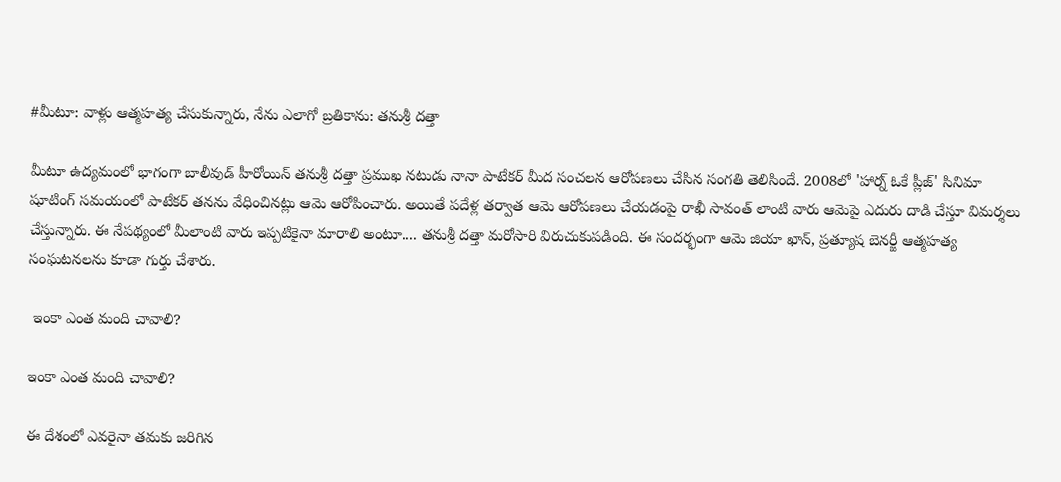#మీటూ: వాళ్లు ఆత్మహత్య చేసుకున్నారు, నేను ఎలాగో బ్రతికాను: తనుశ్రీ దత్తా

మీటూ ఉద్యమంలో భాగంగా బాలీవుడ్ హీరోయిన్ తనుశ్రీ దత్తా ప్రముఖ నటుడు నానా పాటేకర్ మీద సంచలన ఆరోపణలు చేసిన సంగతి తెలిసిందే. 2008లో 'హార్న్ ఓకే ప్లీజ్' సినిమా షూటింగ్ సమయంలో పాటేకర్ తనను వేధించినట్లు ఆమె ఆరోపించారు. అయితే పదేళ్ల తర్వాత ఆమె ఆరోపణలు చేయడంపై రాఖీ సావంత్ లాంటి వారు ఆమెపై ఎదురు దాడి చేస్తూ విమర్శలు చేస్తున్నారు. ఈ నేపథ్యంలో మీలాంటి వారు ఇప్పటికైనా మారాలి అంటూ.... తనుశ్రీ దత్తా మరోసారి విరుచుకుపడింది. ఈ సందర్భంగా ఆమె జియా ఖాన్, ప్రత్యూష బెనర్జీ ఆత్మహత్య సంఘటనలను కూడా గుర్తు చేశారు.

 ఇంకా ఎంత మంది చావాలి?

ఇంకా ఎంత మంది చావాలి?

ఈ దేశంలో ఎవరైనా తమకు జరిగిన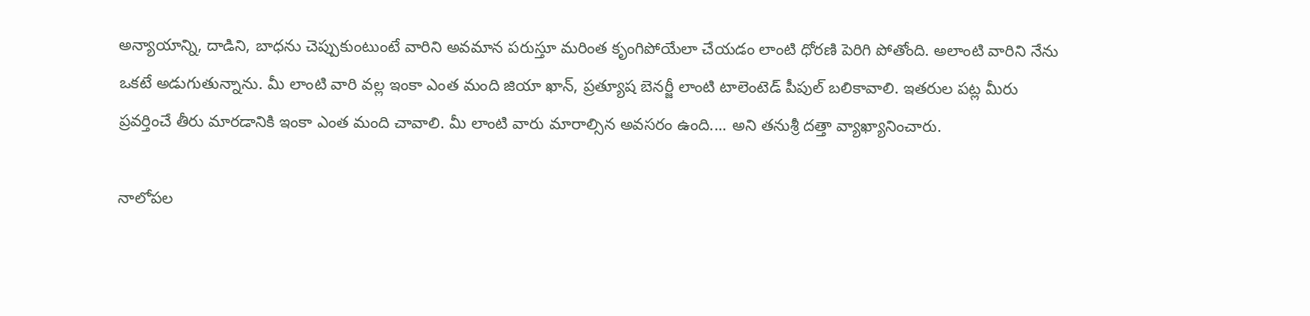అన్యాయాన్ని, దాడిని, బాధను చెప్పుకుంటుంటే వారిని అవమాన పరుస్తూ మరింత కృంగిపోయేలా చేయడం లాంటి ధోరణి పెరిగి పోతోంది. అలాంటి వారిని నేను ఒకటే అడుగుతున్నాను. మీ లాంటి వారి వల్ల ఇంకా ఎంత మంది జియా ఖాన్, ప్రత్యూష బెనర్జీ లాంటి టాలెంటెడ్ పీపుల్ బలికావాలి. ఇతరుల పట్ల మీరు ప్రవర్తించే తీరు మారడానికి ఇంకా ఎంత మంది చావాలి. మీ లాంటి వారు మారాల్సిన అవసరం ఉంది.... అని తనుశ్రీ దత్తా వ్యాఖ్యానించారు.

నాలోపల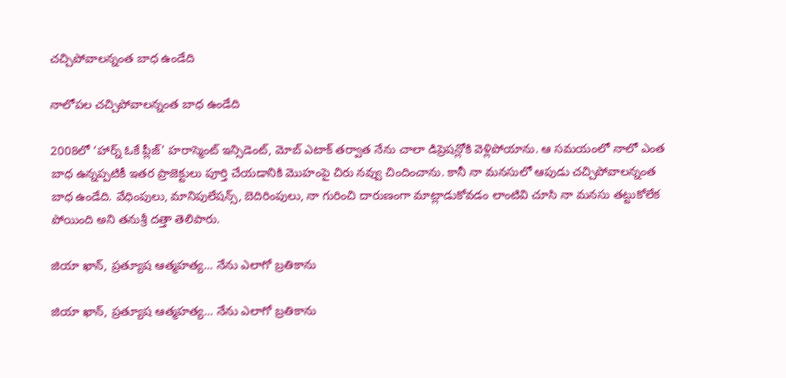చచ్చిపోవాలన్నంత బాధ ఉండేది

నాలోపల చచ్చిపోవాలన్నంత బాధ ఉండేది

2008లో ‘హార్న్ ఓకే ప్లీజ్' హరాస్మెంట్ ఇన్సిడెంట్, మోబ్ ఎటాక్ తర్వాత నేను చాలా డిప్రెషన్లోకి వెళ్లిపోయాను. ఆ సమయంలో నాలో ఎంత బాధ ఉన్నప్పటికీ ఇతర ప్రాజెక్టులు పూర్తి చేయడానికి మొహంపై చిరు నవ్వు చిందించాను. కానీ నా మనసులో ఆపుడు చచ్చిపోవాలన్నంత బాధ ఉండేది. వేధింపులు, మానిపులేషన్స్, బెదిరింపులు, నా గురించి దారుణంగా మాట్లాడుకోవడం లాంటివి చూసి నా మనసు తట్టుకోలేక పోయింది అని తనుశ్రీ దత్తా తెలిపారు.

జియా ఖాన్, ప్రత్యూష ఆత్మహత్య... నేను ఎలాగో బ్రతికాను

జియా ఖాన్, ప్రత్యూష ఆత్మహత్య... నేను ఎలాగో బ్రతికాను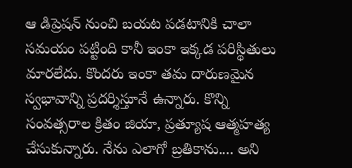ఆ డిప్రెషన్ నుంచి బయట పడటానికి చాలా సమయం పట్టింది కానీ ఇంకా ఇక్కడ పరిస్థితులు మారలేదు. కొందరు ఇంకా తమ దారుణమైన స్వభావాన్ని ప్రదర్శిస్తూనే ఉన్నారు. కొన్ని సంవత్సరాల క్రితం జియా, ప్రత్యూష ఆత్మహత్య చేసుకున్నారు. నేను ఎలాగో బ్రతికాను.... అని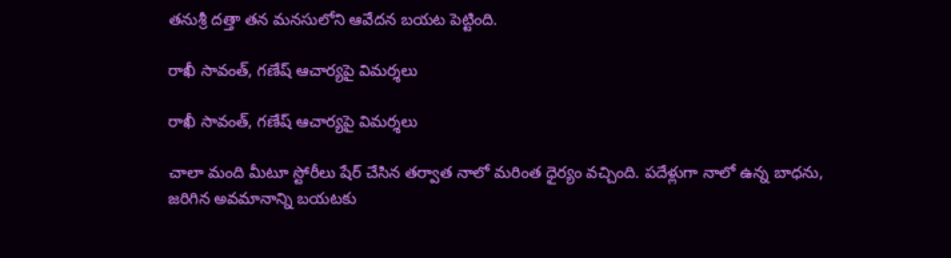తనుశ్రీ దత్తా తన మనసులోని ఆవేదన బయట పెట్టింది.

రాఖీ సావంత్, గణేష్ ఆచార్యపై విమర్శలు

రాఖీ సావంత్, గణేష్ ఆచార్యపై విమర్శలు

చాలా మంది మీటూ స్టోరీలు షేర్ చేసిన తర్వాత నాలో మరింత ధైర్యం వచ్చింది. పదేళ్లుగా నాలో ఉన్న బాధను, జరిగిన అవమానాన్ని బయటకు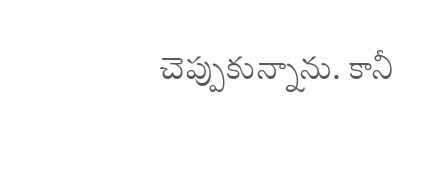చెప్పుకున్నాను. కానీ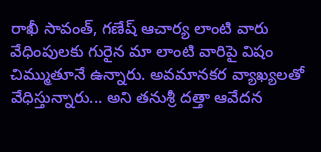రాఖీ సావంత్, గణేష్ ఆచార్య లాంటి వారు వేధింపులకు గురైన మా లాంటి వారిపై విషం చిమ్ముతూనే ఉన్నారు. అవమానకర వ్యాఖ్యలతో వేధిస్తున్నారు... అని తనుశ్రీ దత్తా ఆవేదన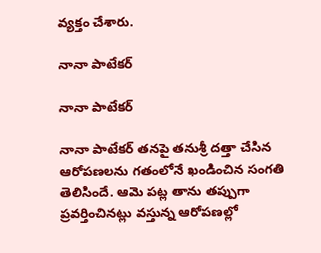వ్యక్తం చేశారు.

నానా పాటేకర్

నానా పాటేకర్

నానా పాటేకర్ తనపై తనుశ్రీ దత్తా చేసిన ఆరోపణలను గతంలోనే ఖండించిన సంగతి తెలిసిందే. ఆమె పట్ల తాను తప్పుగా ప్రవర్తించినట్లు వస్తున్న ఆరోపణల్లో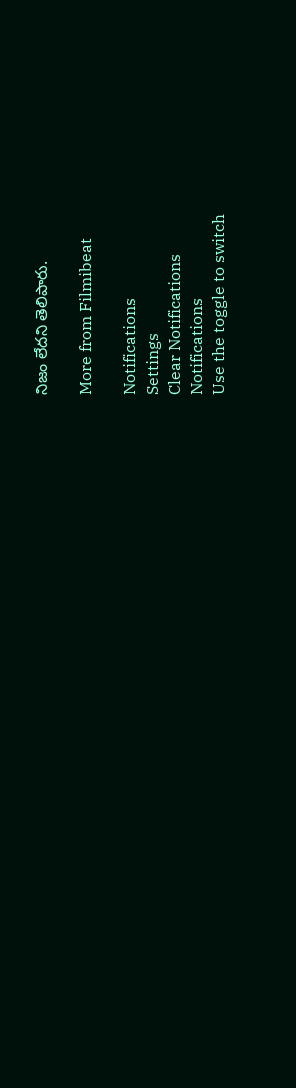నిజం లేదని తెలిపారు.

More from Filmibeat

Notifications
Settings
Clear Notifications
Notifications
Use the toggle to switch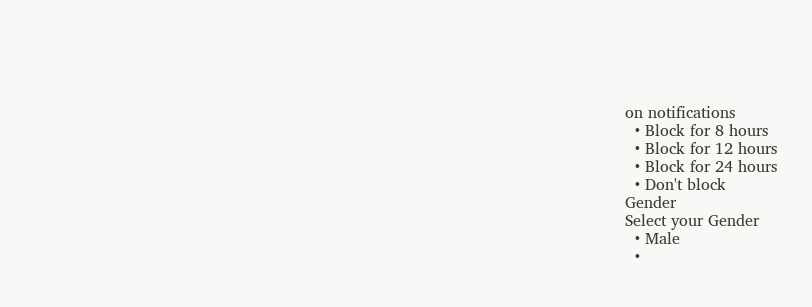on notifications
  • Block for 8 hours
  • Block for 12 hours
  • Block for 24 hours
  • Don't block
Gender
Select your Gender
  • Male
  •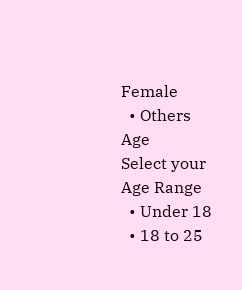Female
  • Others
Age
Select your Age Range
  • Under 18
  • 18 to 25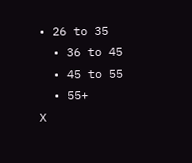• 26 to 35
  • 36 to 45
  • 45 to 55
  • 55+
X